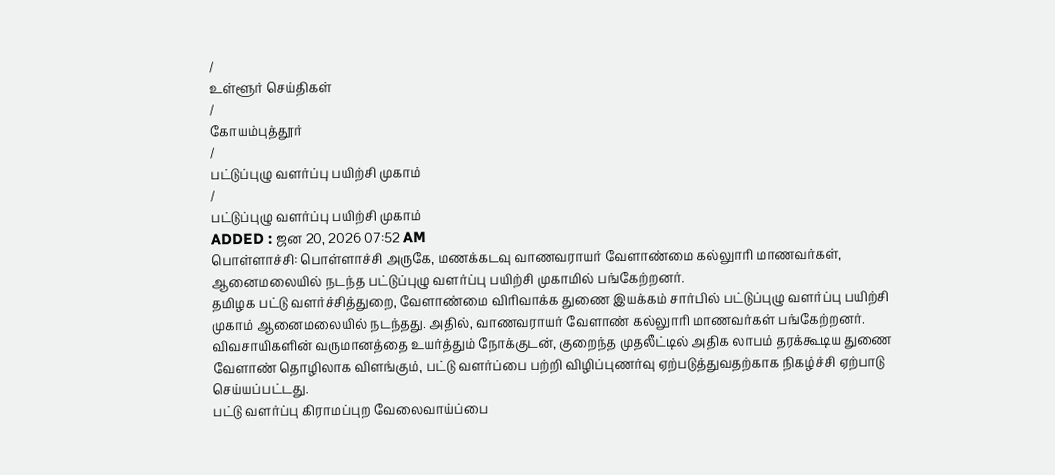/
உள்ளூர் செய்திகள்
/
கோயம்புத்தூர்
/
பட்டுப்புழு வளர்ப்பு பயிற்சி முகாம்
/
பட்டுப்புழு வளர்ப்பு பயிற்சி முகாம்
ADDED : ஜன 20, 2026 07:52 AM
பொள்ளாச்சி: பொள்ளாச்சி அருகே, மணக்கடவு வாணவராயர் வேளாண்மை கல்லுாரி மாணவர்கள், ஆனைமலையில் நடந்த பட்டுப்புழு வளர்ப்பு பயிற்சி முகாமில் பங்கேற்றனர்.
தமிழக பட்டு வளர்ச்சித்துறை, வேளாண்மை விரிவாக்க துணை இயக்கம் சார்பில் பட்டுப்புழு வளர்ப்பு பயிற்சி முகாம் ஆனைமலையில் நடந்தது. அதில், வாணவராயர் வேளாண் கல்லுாரி மாணவர்கள் பங்கேற்றனர்.
விவசாயிகளின் வருமானத்தை உயர்த்தும் நோக்குடன், குறைந்த முதலீட்டில் அதிக லாபம் தரக்கூடிய துணை வேளாண் தொழிலாக விளங்கும், பட்டு வளர்ப்பை பற்றி விழிப்புணர்வு ஏற்படுத்துவதற்காக நிகழ்ச்சி ஏற்பாடு செய்யப்பட்டது.
பட்டு வளர்ப்பு கிராமப்புற வேலைவாய்ப்பை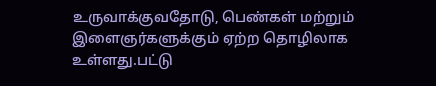உருவாக்குவதோடு, பெண்கள் மற்றும் இளைஞர்களுக்கும் ஏற்ற தொழிலாக உள்ளது.பட்டு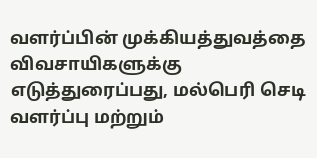வளர்ப்பின் முக்கியத்துவத்தை விவசாயிகளுக்கு எடுத்துரைப்பது, மல்பெரி செடி வளர்ப்பு மற்றும்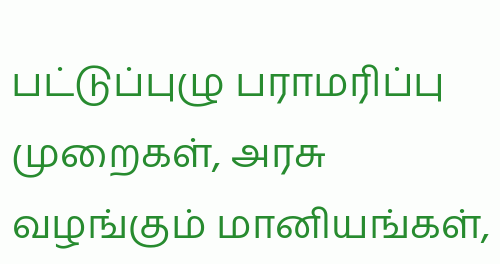பட்டுப்புழு பராமரிப்பு முறைகள், அரசு வழங்கும் மானியங்கள்,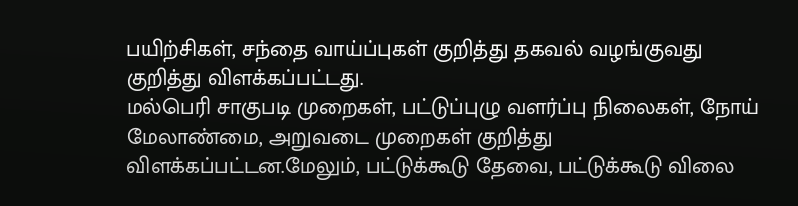பயிற்சிகள், சந்தை வாய்ப்புகள் குறித்து தகவல் வழங்குவது குறித்து விளக்கப்பட்டது.
மல்பெரி சாகுபடி முறைகள், பட்டுப்புழு வளர்ப்பு நிலைகள், நோய் மேலாண்மை, அறுவடை முறைகள் குறித்து விளக்கப்பட்டன.மேலும், பட்டுக்கூடு தேவை, பட்டுக்கூடு விலை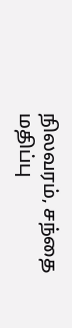நிலவரம், சந்தை மதிப்பு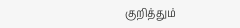குறித்தும்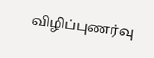விழிப்புணர்வு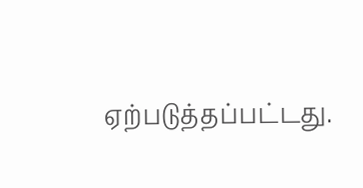ஏற்படுத்தப்பட்டது.